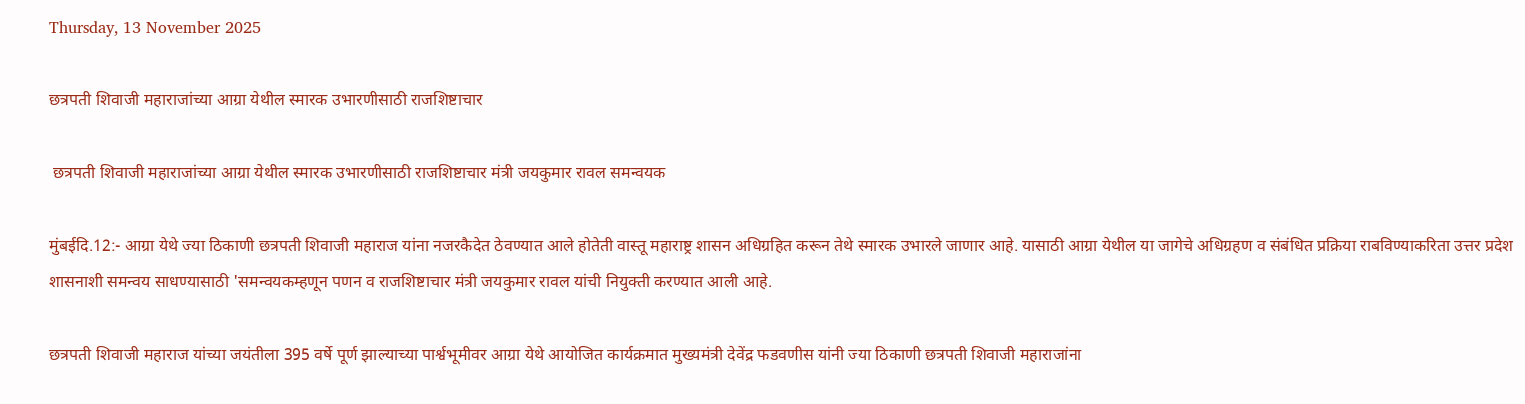Thursday, 13 November 2025

छत्रपती शिवाजी महाराजांच्या आग्रा येथील स्मारक उभारणीसाठी राजशिष्टाचार

 छत्रपती शिवाजी महाराजांच्या आग्रा येथील स्मारक उभारणीसाठी राजशिष्टाचार मंत्री जयकुमार रावल समन्वयक

मुंबईदि.12:- आग्रा येथे ज्या ठिकाणी छत्रपती शिवाजी महाराज यांना नजरकैदेत ठेवण्यात आले होतेती वास्तू महाराष्ट्र शासन अधिग्रहित करून तेथे स्मारक उभारले जाणार आहे. यासाठी आग्रा येथील या जागेचे अधिग्रहण व संबंधित प्रक्रिया राबविण्याकरिता उत्तर प्रदेश शासनाशी समन्वय साधण्यासाठी 'समन्वयकम्हणून पणन व राजशिष्टाचार मंत्री जयकुमार रावल यांची नियुक्ती करण्यात आली आहे.

छत्रपती शिवाजी महाराज यांच्या जयंतीला 395 वर्षे पूर्ण झाल्याच्या पार्श्वभूमीवर आग्रा येथे आयोजित कार्यक्रमात मुख्यमंत्री देवेंद्र फडवणीस यांनी ज्या ठिकाणी छत्रपती शिवाजी महाराजांना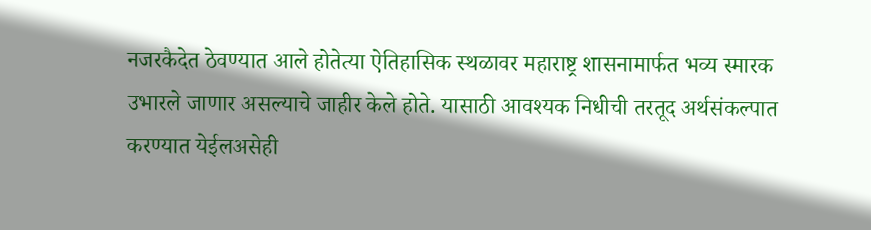नजरकैदेत ठेवण्यात आले होतेत्या ऐतिहासिक स्थळावर महाराष्ट्र शासनामार्फत भव्य स्मारक उभारले जाणार असल्याचे जाहीर केले होते. यासाठी आवश्यक निधीची तरतूद अर्थसंकल्पात करण्यात येईलअसेही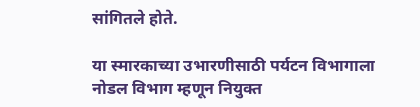सांगितले होते.

या स्मारकाच्या उभारणीसाठी पर्यटन विभागाला नोडल विभाग म्हणून नियुक्त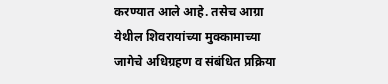करण्यात आले आहे. तसेच आग्रा येथील शिवरायांच्या मुक्कामाच्या जागेचे अधिग्रहण व संबंधित प्रक्रिया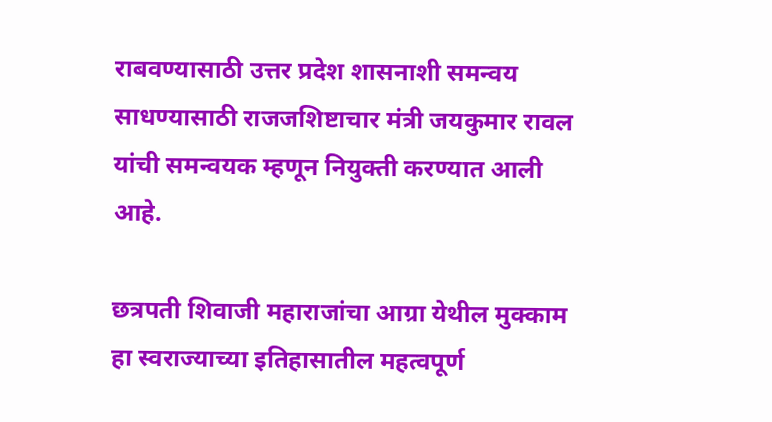राबवण्यासाठी उत्तर प्रदेश शासनाशी समन्वय साधण्यासाठी राजजशिष्टाचार मंत्री जयकुमार रावल यांची समन्वयक म्हणून नियुक्ती करण्यात आली आहे.

छत्रपती शिवाजी महाराजांचा आग्रा येथील मुक्काम हा स्वराज्याच्या इतिहासातील महत्वपूर्ण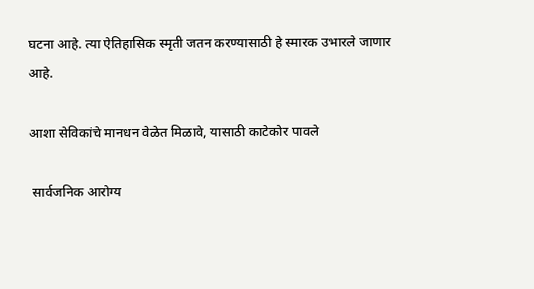घटना आहे. त्या ऐतिहासिक स्मृती जतन करण्यासाठी हे स्मारक उभारले जाणार आहे.

आशा सेविकांचे मानधन वेळेत मिळावे, यासाठी काटेकोर पावले

 सार्वजनिक आरोग्य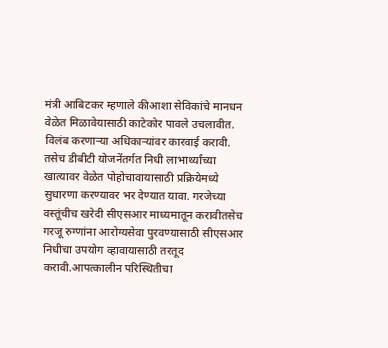मंत्री आबिटकर म्हणाले कीआशा सेविकांचे मानधन वेळेत मिळावेयासाठी काटेकोर पावले उचलावीत. विलंब करणाऱ्या अधिकाऱ्यांवर कारवाई करावी. तसेच डीबीटी योजनेंतर्गत निधी लाभार्थ्यांच्या खात्यावर वेळेत पोहोचावायासाठी प्रक्रियेमध्ये सुधारणा करण्यावर भर देण्यात यावा. गरजेच्या वस्तूंचीच खरेदी सीएसआर माध्यमातून करावीतसेच गरजू रुग्णांना आरोग्यसेवा पुरवण्यासाठी सीएसआर निधीचा उपयोग व्हावायासाठी तरतूद करावी.आपत्कालीन परिस्थितीचा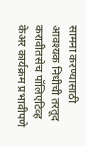सामना करण्यासाठी आवश्यक निधीची तरतूद करावीतसेच पॉलिएटिव्ह केअर कार्यक्रम प्रभावीपणे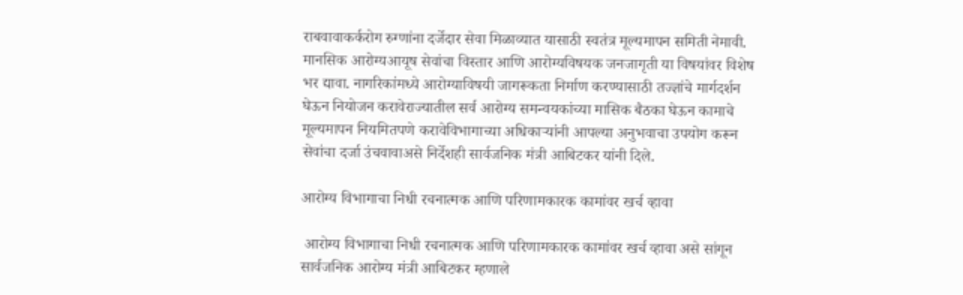राबवावाकर्करोग रुग्णांना दर्जेदार सेवा मिळाव्यात यासाठी स्वतंत्र मूल्यमापन समिती नेमावी. मानसिक आरोग्यआयूष सेवांचा विस्तार आणि आरोग्यविषयक जनजागृती या विषयांवर विशेष भर द्यावा. नागरिकांमध्ये आरोग्याविषयी जागरूकता निर्माण करण्यासाठी तज्ज्ञांचे मार्गदर्शन घेऊन नियोजन करावेराज्यातील सर्व आरोग्य समन्वयकांच्या मासिक बैठका घेऊन कामाचे मूल्यमापन नियमितपणे करावेविभागाच्या अधिकाऱ्यांनी आपल्या अनुभवाचा उपयोग करून सेवांचा दर्जा उंचवावाअसे निर्देशही सार्वजनिक मंत्री आबिटकर यांनी दिले.

आरोग्य विभागाचा निधी रचनात्मक आणि परिणामकारक कामांवर खर्च व्हावा

 आरोग्य विभागाचा निधी रचनात्मक आणि परिणामकारक कामांवर खर्च व्हावा असे सांगून सार्वजनिक आरोग्य मंत्री आबिटकर म्हणाले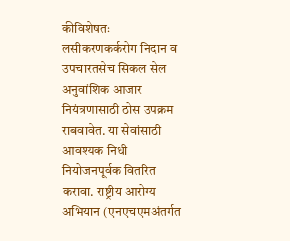कीविशेषतः लसीकरणकर्करोग निदान व उपचारतसेच सिकल सेल अनुवांशिक आजार नियंत्रणासाठी ठोस उपक्रम राबवावेत. या सेवांसाठी आवश्यक निधी नियोजनपूर्वक वितरित करावा. राष्ट्रीय आरोग्य अभियान (एनएचएमअंतर्गत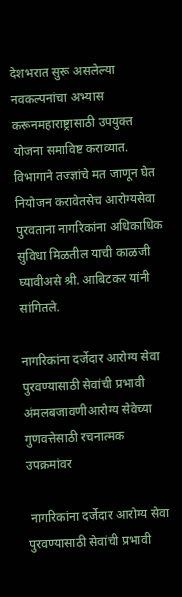देशभरात सुरू असलेल्या नवकल्पनांचा अभ्यास करूनमहाराष्ट्रासाठी उपयुक्त योजना समाविष्ट कराव्यात. विभागाने तज्ज्ञांचे मत जाणून घेत नियोजन करावेतसेच आरोग्यसेवा पुरवताना नागरिकांना अधिकाधिक सुविधा मिळतील याची काळजी घ्यावीअसे श्री. आबिटकर यांनी सांगितले.

नागरिकांना दर्जेदार आरोग्य सेवा पुरवण्यासाठी सेवांची प्रभावी अंमलबजावणीआरोग्य सेवेच्या गुणवत्तेसाठी रचनात्मक उपक्रमांवर

 नागरिकांना दर्जेदार आरोग्य सेवा पुरवण्यासाठी सेवांची प्रभावी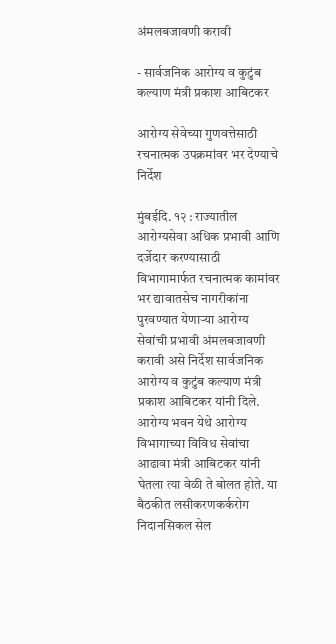अंमलबजावणी करावी

- सार्वजनिक आरोग्य व कुटुंब कल्याण मंत्री प्रकाश आबिटकर

आरोग्य सेवेच्या गुणवत्तेसाठी रचनात्मक उपक्रमांवर भर देण्याचे निर्देश

मुंबईदि. १२ : राज्यातील आरोग्यसेवा अधिक प्रभावी आणि दर्जेदार करण्यासाठी विभागामार्फत रचनात्मक कामांवर भर द्यावातसेच नागरीकांना पुरवण्यात येणाऱ्या आरोग्य सेवांची प्रभावी अंमलबजावणी करावी असे निर्देश सार्वजनिक आरोग्य व कुटुंब कल्याण मंत्री प्रकाश आबिटकर यांनी दिले. आरोग्य भवन येथे आरोग्य विभागाच्या विविध सेवांचा आढावा मंत्री आबिटकर यांनी घेतला त्या वेळी ते बोलत होते. या बैठकीत लसीकरणकर्करोग निदानसिकल सेल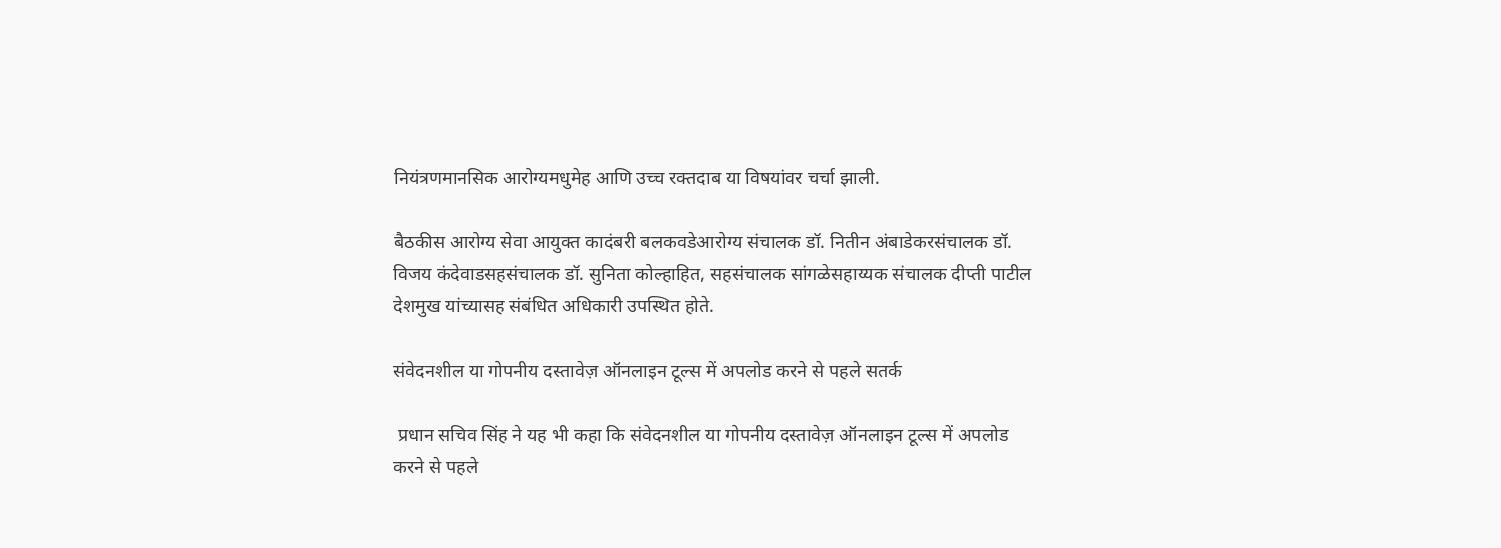नियंत्रणमानसिक आरोग्यमधुमेह आणि उच्च रक्तदाब या विषयांवर चर्चा झाली.

बैठकीस आरोग्य सेवा आयुक्त कादंबरी बलकवडेआरोग्य संचालक डॉ. नितीन अंबाडेकरसंचालक डॉ. विजय कंदेवाडसहसंचालक डॉ. सुनिता कोल्हाहित, सहसंचालक सांगळेसहाय्यक संचालक दीप्ती पाटील देशमुख यांच्यासह संबंधित अधिकारी उपस्थित होते.

संवेदनशील या गोपनीय दस्तावेज़ ऑनलाइन टूल्स में अपलोड करने से पहले सतर्क

 प्रधान सचिव सिंह ने यह भी कहा कि संवेदनशील या गोपनीय दस्तावेज़ ऑनलाइन टूल्स में अपलोड करने से पहले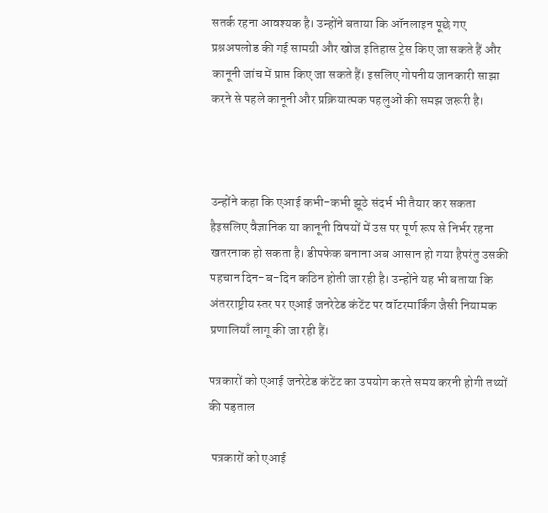सतर्क रहना आवश्यक है। उन्होंने बताया कि ऑनलाइन पूछे गए प्रश्नअपलोड की गई सामग्री और खोज इतिहास ट्रेस किए जा सकते हैं और कानूनी जांच में प्राप्त किए जा सकते हैं। इसलिए गोपनीय जानकारी साझा करने से पहले कानूनी और प्रक्रियात्मक पहलुओं की समझ जरूरी है।



उन्होंने कहा कि एआई कभी-कभी झूठे संदर्भ भी तैयार कर सकता हैइसलिए वैज्ञानिक या कानूनी विषयों में उस पर पूर्ण रूप से निर्भर रहना खतरनाक हो सकता है। डीपफेक बनाना अब आसान हो गया हैपरंतु उसकी पहचान दिन-ब-दिन कठिन होती जा रही है। उन्होंने यह भी बताया कि अंतरराष्ट्रीय स्तर पर एआई जनरेटेड कंटेंट पर वॉटरमार्किंग जैसी नियामक प्रणालियाँ लागू की जा रही हैं।

पत्रकारों को एआई जनरेटेड कंटेंट का उपयोग करते समय करनी होगी तथ्यों की पड़ताल

 पत्रकारों को एआई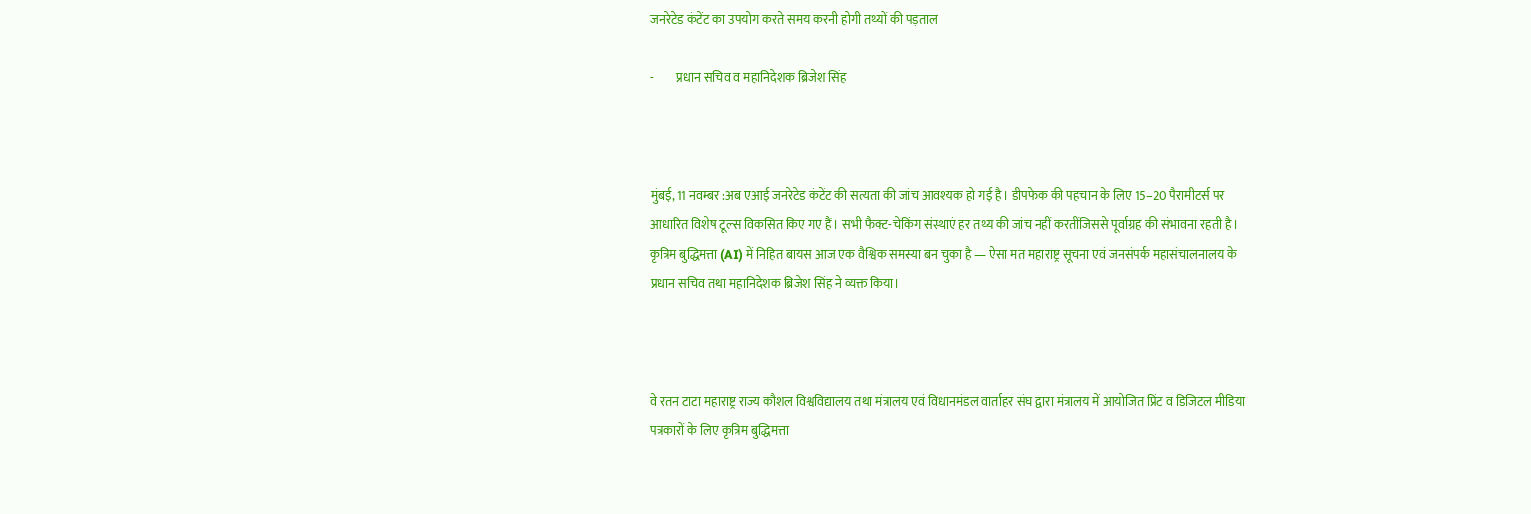जनरेटेड कंटेंट का उपयोग करते समय करनी होगी तथ्यों की पड़ताल

-         प्रधान सचिव व महानिदेशक ब्रिजेश सिंह



मुंबई, 11 नवम्बर :अब एआई जनरेटेड कंटेंट की सत्यता की जांच आवश्यक हो गई है। डीपफेक की पहचान के लिए 15–20 पैरामीटर्स पर आधारित विशेष टूल्स विकसित किए गए हैं। सभी फैक्ट-चेकिंग संस्थाएं हर तथ्य की जांच नहीं करतींजिससे पूर्वाग्रह की संभावना रहती है। कृत्रिम बुद्धिमत्ता (AI) में निहित बायस आज एक वैश्विक समस्या बन चुका है — ऐसा मत महाराष्ट्र सूचना एवं जनसंपर्क महासंचालनालय के प्रधान सचिव तथा महानिदेशक ब्रिजेश सिंह ने व्यक्त किया।



वे रतन टाटा महाराष्ट्र राज्य कौशल विश्वविद्यालय तथा मंत्रालय एवं विधानमंडल वार्ताहर संघ द्वारा मंत्रालय में आयोजित प्रिंट व डिजिटल मीडिया पत्रकारों के लिए कृत्रिम बुद्धिमत्ता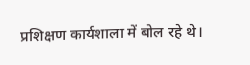प्रशिक्षण कार्यशाला में बोल रहे थे।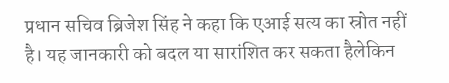प्रधान सचिव ब्रिजेश सिंह ने कहा कि एआई सत्य का स्रोत नहीं है। यह जानकारी को बदल या सारांशित कर सकता हैलेकिन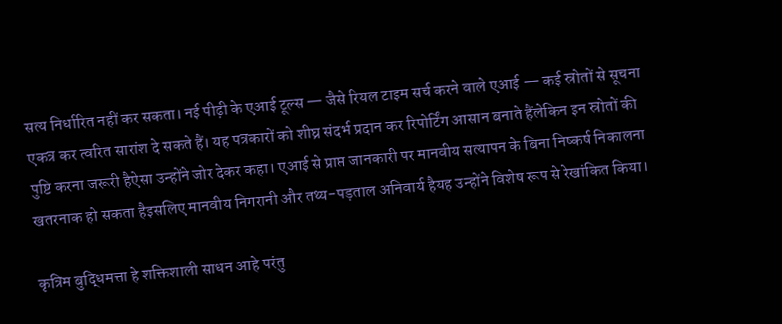सत्य निर्धारित नहीं कर सकता। नई पीढ़ी के एआई टूल्स — जैसे रियल टाइम सर्च करने वाले एआई — कई स्रोतों से सूचना एकत्र कर त्वरित सारांश दे सकते हैं। यह पत्रकारों को शीघ्र संदर्भ प्रदान कर रिपोर्टिंग आसान बनाते हैंलेकिन इन स्रोतों की पुष्टि करना जरूरी हैऐसा उन्होंने जोर देकर कहा। एआई से प्राप्त जानकारी पर मानवीय सत्यापन के बिना निष्कर्ष निकालना खतरनाक हो सकता हैइसलिए मानवीय निगरानी और तथ्य-पड़ताल अनिवार्य हैयह उन्होंने विशेष रूप से रेखांकित किया।

कृत्रिम बुद्धिमत्ता हे शक्तिशाली साधन आहे परंतु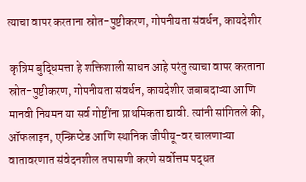त्याचा वापर करताना स्रोत-पुष्टीकरण, गोपनीयता संवर्धन, कायदेशीर

 कृत्रिम बुद्धिमत्ता हे शक्तिशाली साधन आहे परंतु त्याचा वापर करताना स्रोत-पुष्टीकरण, गोपनीयता संवर्धन, कायदेशीर जबाबदाऱ्या आणि मानवी नियमन या सर्व गोष्टींना प्राथमिकता द्यावी. त्यांनी सांगितले की, ऑफलाइन, एन्क्रिप्टेड आणि स्थानिक जीपीयू-वर चालणाऱ्या वातावरणात संवेदनशील तपासणी करणे सर्वोत्तम पद्धत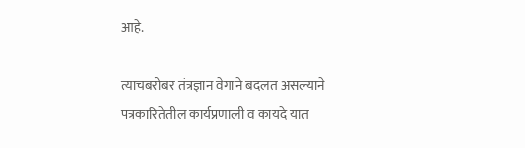आहे.

त्याचबरोबर तंत्रज्ञान वेगाने बदलत असल्याने पत्रकारितेतील कार्यप्रणाली व कायदे यात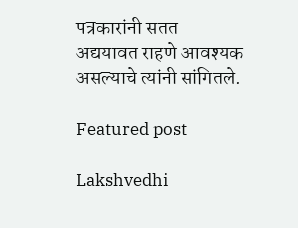पत्रकारांनी सतत अद्ययावत राहणे आवश्यक असल्याचे त्यांनी सांगितले.

Featured post

Lakshvedhi